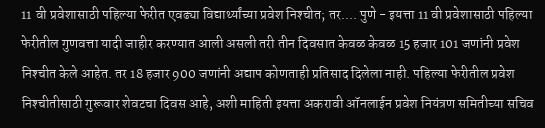11 वी प्रवेशासाठी पहिल्या फेरीत एवढ्या विद्यार्थ्यांच्या प्रवेश निश्‍चीत; तर.... पुणे - इयत्ता 11 वी प्रवेशासाठी पहिल्या फेरीतील गुणवत्ता यादी जाहीर करण्यात आली असली तरी तीन दिवसात केवळ केवळ 15 हजार 101 जणांनी प्रवेश निश्‍चीत केले आहेत. तर 18 हजार 900 जणांनी अद्याप कोणताही प्रतिसाद दिलेला नाही. पहिल्या फेरीतील प्रवेश निश्‍चीतीसाठी गुरूवार शेवटचा दिवस आहे, अशी माहिती इयत्ता अकरावी ऑनलाईन प्रवेश नियंत्रण समितीच्या सचिव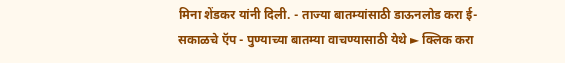मिना शेंडकर यांनी दिली. - ताज्या बातम्यांसाठी डाऊनलोड करा ई-सकाळचे ऍप - पुण्याच्या बातम्या वाचण्यासाठी येथे ► क्लिक करा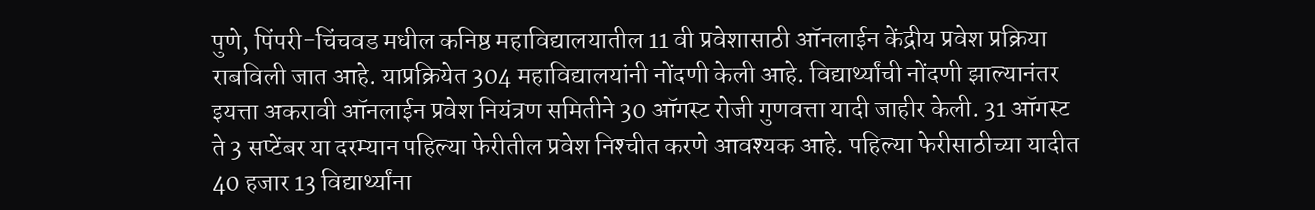पुणे, पिंपरी-चिंचवड मधील कनिष्ठ महाविद्यालयातील 11 वी प्रवेशासाठी ऑनलाईन केंद्रीय प्रवेश प्रक्रिया राबविली जात आहे. याप्रक्रियेत 304 महाविद्यालयांनी नोंदणी केली आहे. विद्यार्थ्यांची नोंदणी झाल्यानंतर इयत्ता अकरावी ऑनलाईन प्रवेश नियंत्रण समितीने 30 ऑगस्ट रोजी गुणवत्ता यादी जाहीर केली. 31 ऑगस्ट ते 3 सप्टेंबर या दरम्यान पहिल्या फेरीतील प्रवेश निश्‍चीत करणे आवश्‍यक आहे. पहिल्या फेरीसाठीच्या यादीत 40 हजार 13 विद्यार्थ्यांना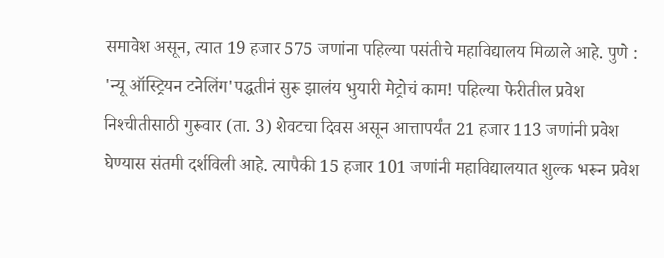समावेश असून, त्यात 19 हजार 575 जणांना पहिल्या पसंतीचे महाविद्यालय मिळाले आहे. पुणे : 'न्यू ऑस्ट्रियन टनेलिंग'पद्धतीनं सुरू झालंय भुयारी मेट्रोचं काम! पहिल्या फेरीतील प्रवेश निश्‍चीतीसाठी गुरूवार (ता. 3) शेवटचा दिवस असून आत्तापर्यंत 21 हजार 113 जणांनी प्रवेश घेण्यास संतमी दर्शविली आहे. त्यापैकी 15 हजार 101 जणांनी महाविद्यालयात शुल्क भरून प्रवेश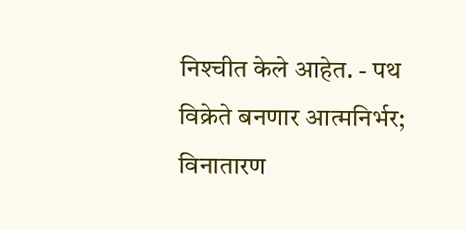निश्‍चीत केले आहेत. - पथ विक्रेते बनणार आत्मनिर्भर; विनातारण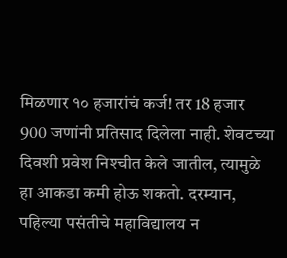मिळणार १० हजारांचं कर्ज! तर 18 हजार 900 जणांनी प्रतिसाद दिलेला नाही. शेवटच्या दिवशी प्रवेश निश्‍चीत केले जातील, त्यामुळे हा आकडा कमी होऊ शकतो. दरम्यान, पहिल्या पसंतीचे महाविद्यालय न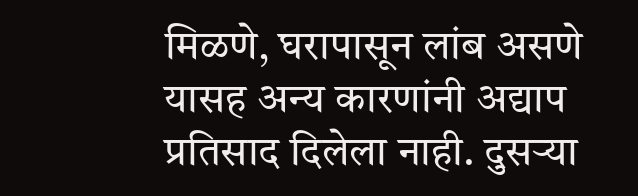मिळणे, घरापासून लांब असणे यासह अन्य कारणांनी अद्याप प्रतिसाद दिलेला नाही. दुसऱ्या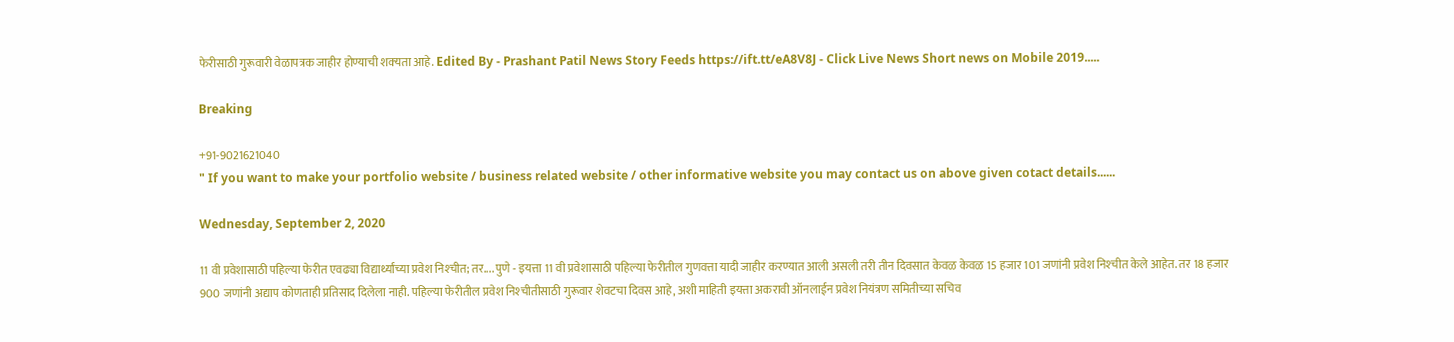फेरीसाठी गुरूवारी वेळापत्रक जाहीर होण्याची शक्‍यता आहे. Edited By - Prashant Patil News Story Feeds https://ift.tt/eA8V8J - Click Live News Short news on Mobile 2019.....

Breaking

+91-9021621040
" If you want to make your portfolio website / business related website / other informative website you may contact us on above given cotact details......

Wednesday, September 2, 2020

11 वी प्रवेशासाठी पहिल्या फेरीत एवढ्या विद्यार्थ्यांच्या प्रवेश निश्‍चीत; तर.... पुणे - इयत्ता 11 वी प्रवेशासाठी पहिल्या फेरीतील गुणवत्ता यादी जाहीर करण्यात आली असली तरी तीन दिवसात केवळ केवळ 15 हजार 101 जणांनी प्रवेश निश्‍चीत केले आहेत. तर 18 हजार 900 जणांनी अद्याप कोणताही प्रतिसाद दिलेला नाही. पहिल्या फेरीतील प्रवेश निश्‍चीतीसाठी गुरूवार शेवटचा दिवस आहे, अशी माहिती इयत्ता अकरावी ऑनलाईन प्रवेश नियंत्रण समितीच्या सचिव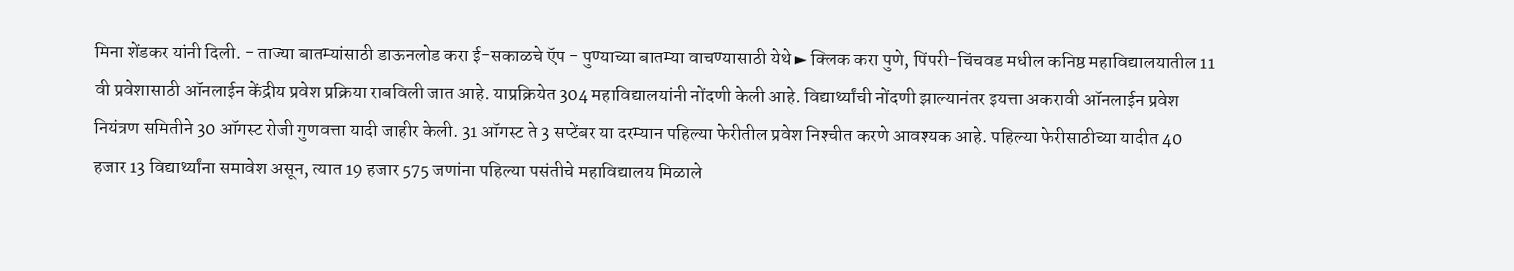मिना शेंडकर यांनी दिली. - ताज्या बातम्यांसाठी डाऊनलोड करा ई-सकाळचे ऍप - पुण्याच्या बातम्या वाचण्यासाठी येथे ► क्लिक करा पुणे, पिंपरी-चिंचवड मधील कनिष्ठ महाविद्यालयातील 11 वी प्रवेशासाठी ऑनलाईन केंद्रीय प्रवेश प्रक्रिया राबविली जात आहे. याप्रक्रियेत 304 महाविद्यालयांनी नोंदणी केली आहे. विद्यार्थ्यांची नोंदणी झाल्यानंतर इयत्ता अकरावी ऑनलाईन प्रवेश नियंत्रण समितीने 30 ऑगस्ट रोजी गुणवत्ता यादी जाहीर केली. 31 ऑगस्ट ते 3 सप्टेंबर या दरम्यान पहिल्या फेरीतील प्रवेश निश्‍चीत करणे आवश्‍यक आहे. पहिल्या फेरीसाठीच्या यादीत 40 हजार 13 विद्यार्थ्यांना समावेश असून, त्यात 19 हजार 575 जणांना पहिल्या पसंतीचे महाविद्यालय मिळाले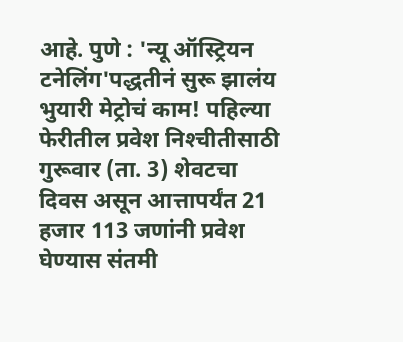आहे. पुणे : 'न्यू ऑस्ट्रियन टनेलिंग'पद्धतीनं सुरू झालंय भुयारी मेट्रोचं काम! पहिल्या फेरीतील प्रवेश निश्‍चीतीसाठी गुरूवार (ता. 3) शेवटचा दिवस असून आत्तापर्यंत 21 हजार 113 जणांनी प्रवेश घेण्यास संतमी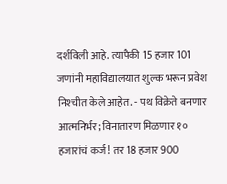दर्शविली आहे. त्यापैकी 15 हजार 101 जणांनी महाविद्यालयात शुल्क भरून प्रवेश निश्‍चीत केले आहेत. - पथ विक्रेते बनणार आत्मनिर्भर; विनातारण मिळणार १० हजारांचं कर्ज! तर 18 हजार 900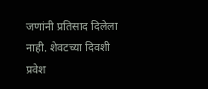जणांनी प्रतिसाद दिलेला नाही. शेवटच्या दिवशी प्रवेश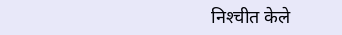निश्‍चीत केले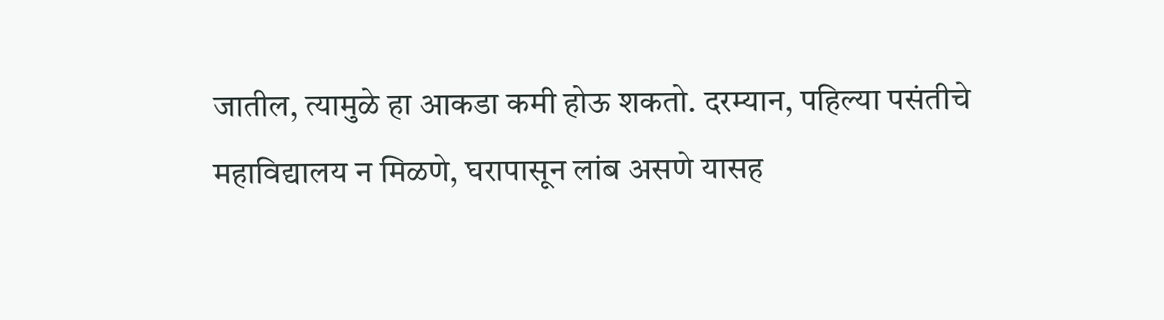जातील, त्यामुळे हा आकडा कमी होऊ शकतो. दरम्यान, पहिल्या पसंतीचे महाविद्यालय न मिळणे, घरापासून लांब असणे यासह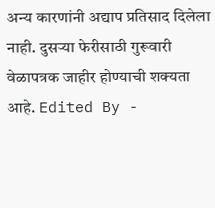अन्य कारणांनी अद्याप प्रतिसाद दिलेला नाही. दुसऱ्या फेरीसाठी गुरूवारी वेळापत्रक जाहीर होण्याची शक्‍यता आहे. Edited By -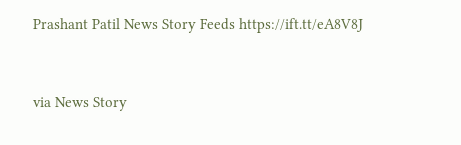Prashant Patil News Story Feeds https://ift.tt/eA8V8J


via News Story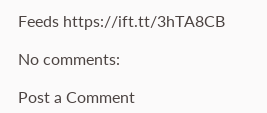Feeds https://ift.tt/3hTA8CB

No comments:

Post a Comment